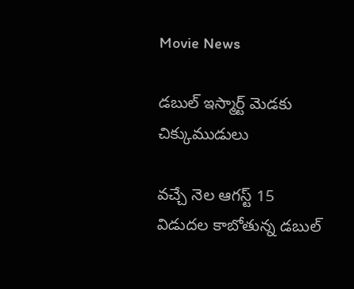Movie News

డబుల్ ఇస్మార్ట్ మెడకు చిక్కుముడులు

వచ్చే నెల ఆగస్ట్ 15 విడుదల కాబోతున్న డబుల్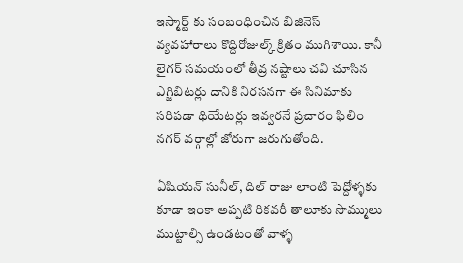ఇస్మార్ట్ కు సంబంధించిన బిజినెస్ వ్యవహారాలు కొద్దిరోజుల్క్ క్రితం ముగిశాయి. కానీ లైగర్ సమయంలో తీవ్ర నష్టాలు చవి చూసిన ఎగ్జిబిటర్లు దానికి నిరసనగా ఈ సినిమాకు సరిపడా థియేటర్లు ఇవ్వరనే ప్రచారం ఫిలిం నగర్ వర్గాల్లో జోరుగా జరుగుతోంది.

ఏషియన్ సునీల్, దిల్ రాజు లాంటి పెద్దోళ్ళకు కూడా ఇంకా అప్పటి రికవరీ తాలూకు సొమ్ములు ముట్టాల్సి ఉండటంతో వాళ్ళ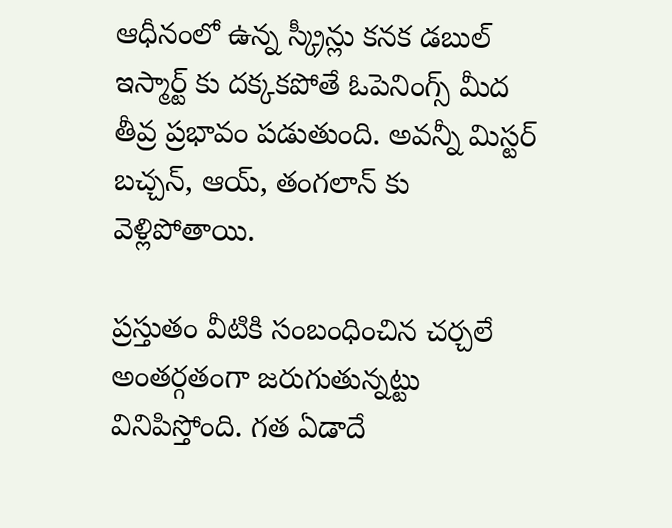ఆధీనంలో ఉన్న స్క్రీన్లు కనక డబుల్ ఇస్మార్ట్ కు దక్కకపోతే ఓపెనింగ్స్ మీద తీవ్ర ప్రభావం పడుతుంది. అవన్నీ మిస్టర్ బచ్చన్, ఆయ్, తంగలాన్ కు వెళ్లిపోతాయి.

ప్రస్తుతం వీటికి సంబంధించిన చర్చలే అంతర్గతంగా జరుగుతున్నట్టు వినిపిస్తోంది. గత ఏడాదే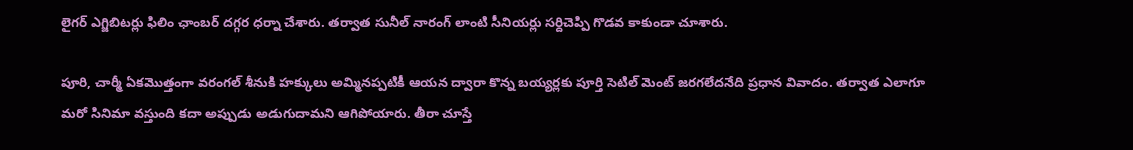లైగర్ ఎగ్జిబిటర్లు ఫిలిం ఛాంబర్ దగ్గర ధర్నా చేశారు. తర్వాత సునీల్ నారంగ్ లాంటి సీనియర్లు సర్దిచెప్పి గొడవ కాకుండా చూశారు.

పూరి, చార్మీ ఏకమొత్తంగా వరంగల్ శీనుకి హక్కులు అమ్మినప్పటికీ ఆయన ద్వారా కొన్న బయ్యర్లకు పూర్తి సెటిల్ మెంట్ జరగలేదనేది ప్రధాన వివాదం. తర్వాత ఎలాగూ మరో సినిమా వస్తుంది కదా అప్పుడు అడుగుదామని ఆగిపోయారు. తీరా చూస్తే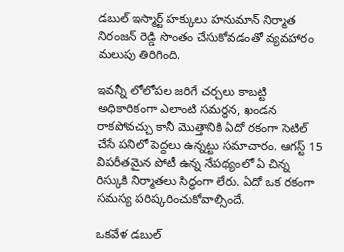డబుల్ ఇస్మార్ట్ హక్కులు హనుమాన్ నిర్మాత నిరంజన్ రెడ్డి సొంతం చేసుకోవడంతో వ్యవహారం మలుపు తిరిగింది.

ఇవన్నీ లోలోపల జరిగే చర్చలు కాబట్టి అధికారికంగా ఎలాంటి సమర్ధన, ఖండన రాకపోవచ్చు కానీ మొత్తానికి ఏదో రకంగా సెటిల్ చేసే పనిలో పెద్దలు ఉన్నట్టు సమాచారం. ఆగస్ట్ 15 విపరీతమైన పోటీ ఉన్న నేపథ్యంలో ఏ చిన్న రిస్కుకి నిర్మాతలు సిద్ధంగా లేరు. ఏదో ఒక రకంగా సమస్య పరిష్కరించుకోవాల్సిందే.

ఒకవేళ డబుల్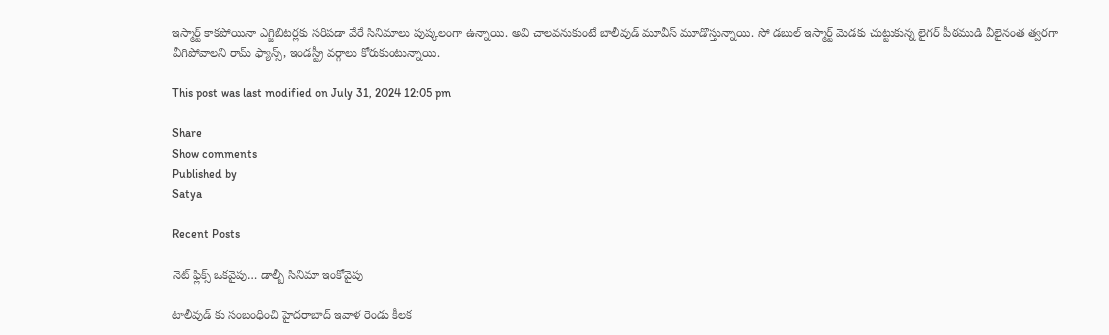ఇస్మార్ట్ కాకపోయినా ఎగ్జిబిటర్లకు సరిపడా వేరే సినిమాలు పుష్కలంగా ఉన్నాయి. అవి చాలవనుకుంటే బాలీవుడ్ మూవీస్ మూడొస్తున్నాయి. సో డబుల్ ఇస్మార్ట్ మెడకు చుట్టుకున్న లైగర్ పీఠముడి వీలైనంత త్వరగా వీగిపోవాలని రామ్ ఫ్యాన్స్, ఇండస్ట్రీ వర్గాలు కోరుకుంటున్నాయి.

This post was last modified on July 31, 2024 12:05 pm

Share
Show comments
Published by
Satya

Recent Posts

నెట్ ఫ్లిక్స్ ఒకవైపు… డాల్బీ సినిమా ఇంకోవైపు

టాలీవుడ్ కు సంబంధించి హైదరాబాద్ ఇవాళ రెండు కీలక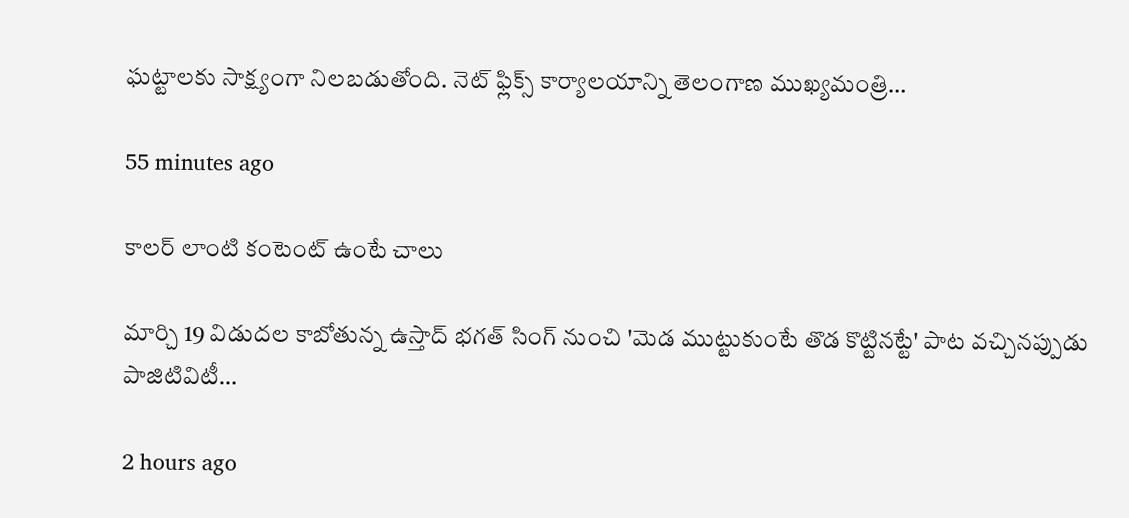ఘట్టాలకు సాక్ష్యంగా నిలబడుతోంది. నెట్ ఫ్లిక్స్ కార్యాలయాన్ని తెలంగాణ ముఖ్యమంత్రి…

55 minutes ago

కాలర్ లాంటి కంటెంట్ ఉంటే చాలు

మార్చి 19 విడుదల కాబోతున్న ఉస్తాద్ భగత్ సింగ్ నుంచి 'మెడ ముట్టుకుంటే తొడ కొట్టినట్టే' పాట వచ్చినప్పుడు పాజిటివిటీ…

2 hours ago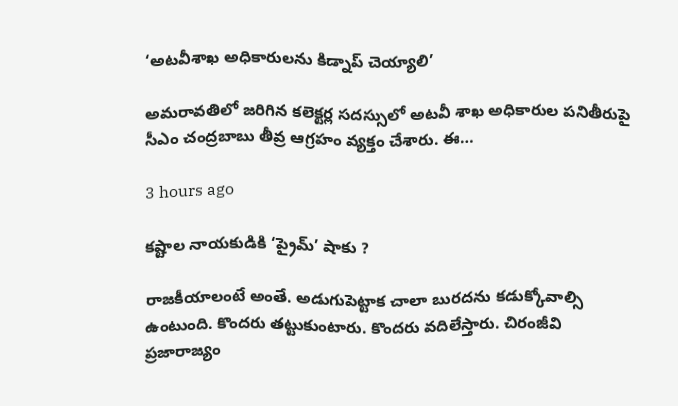‘అటవీశాఖ అధికారులను కిడ్నాప్ చెయ్యాలి’

అమరావతిలో జరిగిన కలెక్టర్ల సదస్సులో అటవీ శాఖ అధికారుల పనితీరుపై సీఎం చంద్రబాబు తీవ్ర ఆగ్రహం వ్యక్తం చేశారు. ఈ…

3 hours ago

కష్టాల నాయకుడికి ‘ప్రైమ్’ షాకు ?

రాజకీయాలంటే అంతే. అడుగుపెట్టాక చాలా బురదను కడుక్కోవాల్సి ఉంటుంది. కొందరు తట్టుకుంటారు. కొందరు వదిలేస్తారు. చిరంజీవి ప్రజారాజ్యం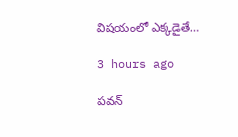విషయంలో ఎక్కడైతే…

3 hours ago

పవన్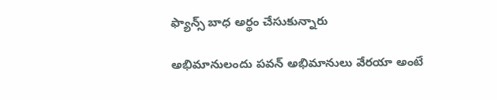ఫ్యాన్స్ బాధ అర్థం చేసుకున్నారు

అభిమానులందు పవన్ అభిమానులు వేరయా అంటే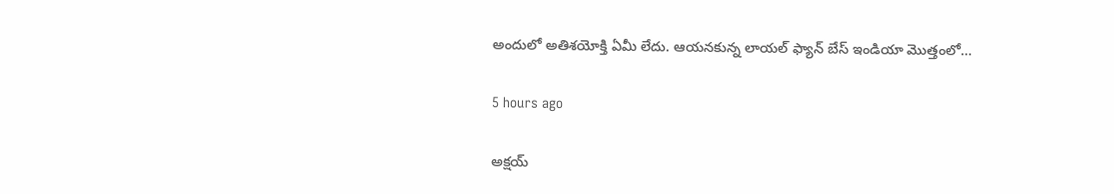అందులో అతిశయోక్తి ఏమీ లేదు. ఆయనకున్న లాయల్ ఫ్యాన్ బేస్ ఇండియా మొత్తంలో…

5 hours ago

అక్షయ్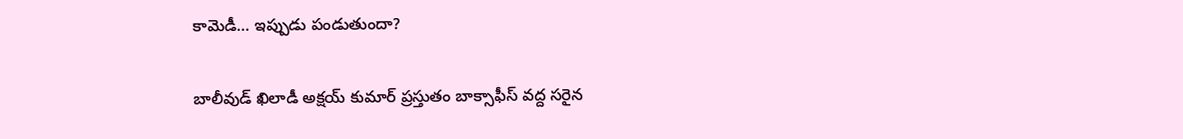కామెడీ… ఇప్పుడు పండుతుందా?

బాలీవుడ్ ఖిలాడీ అక్షయ్ కుమార్ ప్రస్తుతం బాక్సాఫీస్ వద్ద సరైన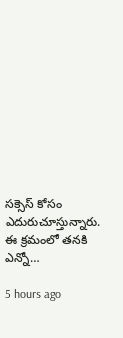సక్సెస్ కోసం ఎదురుచూస్తున్నారు. ఈ క్రమంలో తనకి ఎన్నో…

5 hours ago